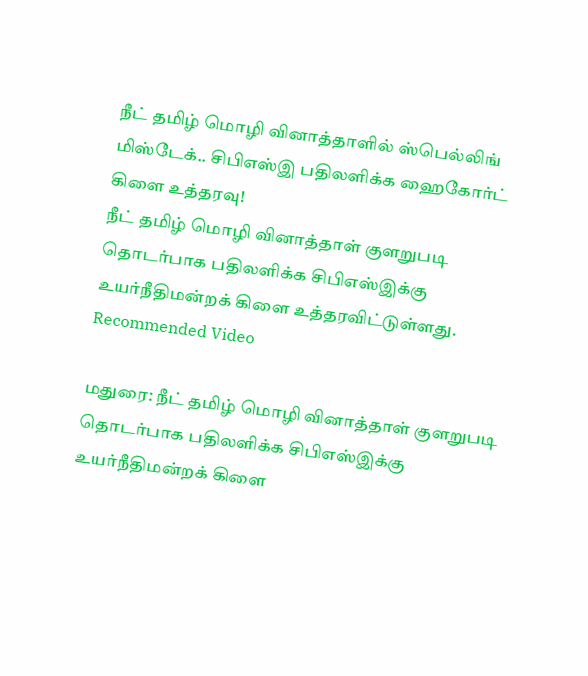நீட் தமிழ் மொழி வினாத்தாளில் ஸ்பெல்லிங் மிஸ்டேக்.. சிபிஎஸ்இ பதிலளிக்க ஹைகோர்ட் கிளை உத்தரவு!
நீட் தமிழ் மொழி வினாத்தாள் குளறுபடி தொடர்பாக பதிலளிக்க சிபிஎஸ்இக்கு உயர்நீதிமன்றக் கிளை உத்தரவிட்டுள்ளது.
Recommended Video

மதுரை: நீட் தமிழ் மொழி வினாத்தாள் குளறுபடி தொடர்பாக பதிலளிக்க சிபிஎஸ்இக்கு உயர்நீதிமன்றக் கிளை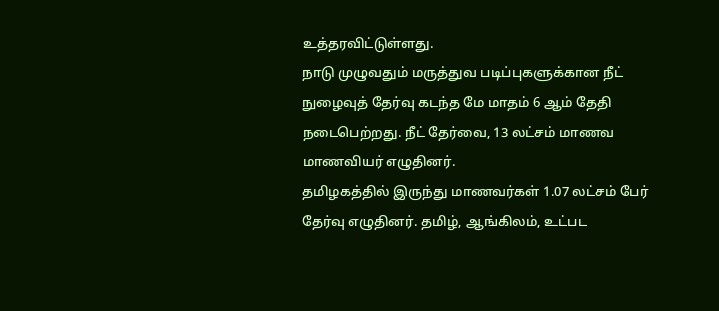உத்தரவிட்டுள்ளது.
நாடு முழுவதும் மருத்துவ படிப்புகளுக்கான நீட் நுழைவுத் தேர்வு கடந்த மே மாதம் 6 ஆம் தேதி நடைபெற்றது. நீட் தேர்வை, 13 லட்சம் மாணவ மாணவியர் எழுதினர்.
தமிழகத்தில் இருந்து மாணவர்கள் 1.07 லட்சம் பேர் தேர்வு எழுதினர். தமிழ், ஆங்கிலம், உட்பட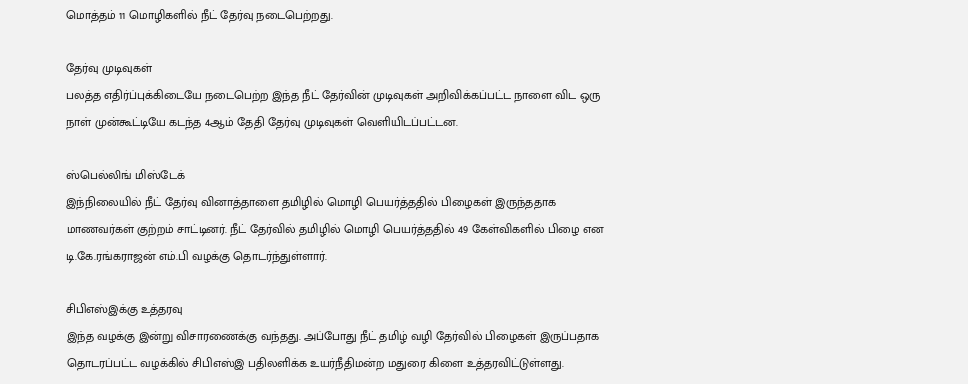மொத்தம் 11 மொழிகளில் நீட் தேர்வு நடைபெற்றது.

தேர்வு முடிவுகள்
பலத்த எதிர்ப்புக்கிடையே நடைபெற்ற இந்த நீட் தேர்வின் முடிவுகள் அறிவிக்கப்பட்ட நாளை விட ஒரு நாள் முன்கூட்டியே கடந்த 4ஆம் தேதி தேர்வு முடிவுகள் வெளியிடப்பட்டன.

ஸ்பெல்லிங் மிஸ்டேக்
இந்நிலையில் நீட் தேர்வு வினாத்தாளை தமிழில் மொழி பெயர்த்ததில் பிழைகள் இருந்ததாக மாணவர்கள் குற்றம் சாட்டினர். நீட் தேர்வில் தமிழில் மொழி பெயர்த்ததில் 49 கேள்விகளில் பிழை என டி.கே.ரங்கராஜன் எம்.பி வழக்கு தொடர்ந்துள்ளார்.

சிபிஎஸ்இக்கு உத்தரவு
இந்த வழக்கு இன்று விசாரணைக்கு வந்தது. அப்போது நீட் தமிழ் வழி தேர்வில் பிழைகள் இருப்பதாக தொடரப்பட்ட வழக்கில் சிபிஎஸ்இ பதிலளிக்க உயர்நீதிமன்ற மதுரை கிளை உத்தரவிட்டுள்ளது.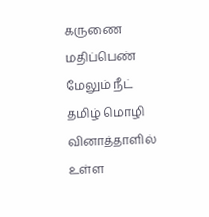கருணை மதிப்பெண்
மேலும் நீட் தமிழ் மொழி வினாத்தாளில் உள்ள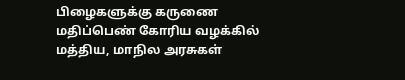பிழைகளுக்கு கருணை மதிப்பெண் கோரிய வழக்கில் மத்திய, மாநில அரசுகள்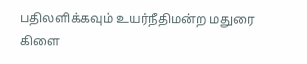பதிலளிக்கவும் உயர்நீதிமன்ற மதுரை கிளை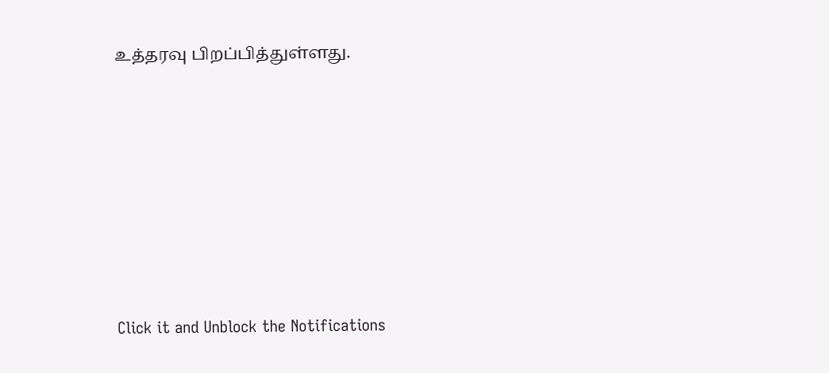உத்தரவு பிறப்பித்துள்ளது.












Click it and Unblock the Notifications